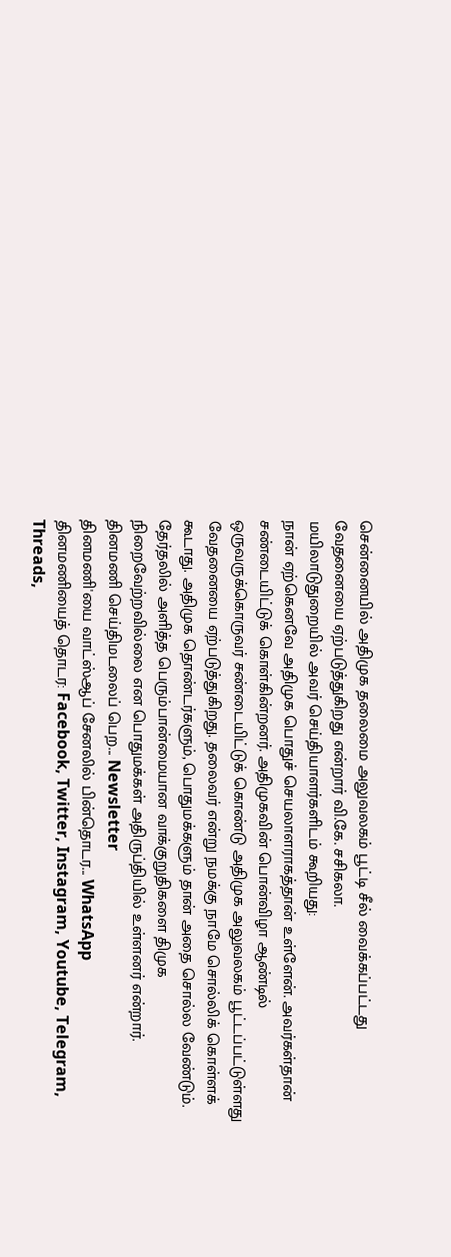சென்னையில் அதிமுக தலைமை அலுவலகம் பூட்டி சீல் வைக்கப்பட்டது வேதனையை ஏற்படுத்துகிறது என்றார் வி.கே. சசிகலா.
மயிலாடுதுறையில் அவர் செய்தியாளர்களிடம் கூறியது:
நான் ஏற்கெனவே அதிமுக பொதுச் செயலாளராகத்தான் உள்ளேன். அவர்கள்தான் சண்டையிட்டுக் கொள்கின்றனர். அதிமுகவின் பொன்விழா ஆண்டில் ஒருவருக்கொருவர் சண்டையிட்டுக் கொண்டு அதிமுக அலுவலகம் பூட்டப்பட்டுள்ளது வேதனையை ஏற்படுத்துகிறது. தலைவர் என்று நமக்கு நாமே சொல்லிக் கொள்ளக் கூடாது. அதிமுக தொண்டர்களும், பொதுமக்களும் தான் அதை சொல்ல வேண்டும். தேர்தலில் அளித்த பெரும்பான்மையான வாக்குறுதிகளை திமுக நிறைவேற்றவில்லை என பொதுமக்கள் அதிருப்தியில் உள்ளனர் என்றார்.
தினமணி செய்திமடலைப் பெற... Newsletter
தினமணி'யை வாட்ஸ்ஆப் சேனலில் பின்தொடர... WhatsApp
தினமணியைத் தொடர: Facebook, Twitter, Instagram, Youtube, Telegram, Threads,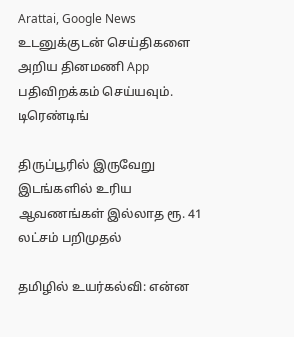Arattai, Google News
உடனுக்குடன் செய்திகளை அறிய தினமணி App பதிவிறக்கம் செய்யவும்.
டிரெண்டிங்

திருப்பூரில் இருவேறு இடங்களில் உரிய ஆவணங்கள் இல்லாத ரூ. 41 லட்சம் பறிமுதல்

தமிழில் உயர்கல்வி: என்ன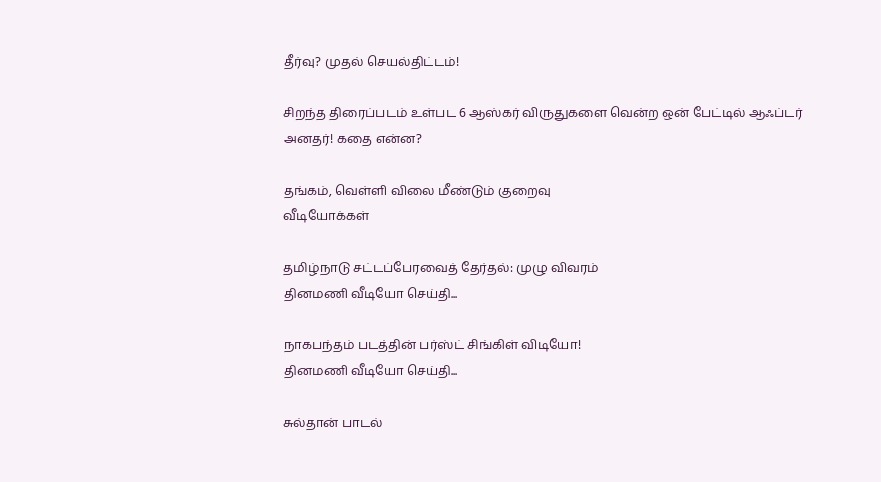தீர்வு? முதல் செயல்திட்டம்!

சிறந்த திரைப்படம் உள்பட 6 ஆஸ்கர் விருதுகளை வென்ற ஒன் பேட்டில் ஆஃப்டர் அனதர்! கதை என்ன?

தங்கம், வெள்ளி விலை மீண்டும் குறைவு
வீடியோக்கள்

தமிழ்நாடு சட்டப்பேரவைத் தேர்தல்: முழு விவரம்
தினமணி வீடியோ செய்தி...

நாகபந்தம் படத்தின் பர்ஸ்ட் சிங்கிள் விடியோ!
தினமணி வீடியோ செய்தி...

சுல்தான் பாடல்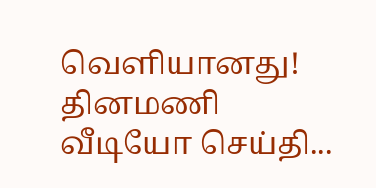வெளியானது!
தினமணி வீடியோ செய்தி...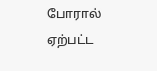போரால் ஏற்பட்ட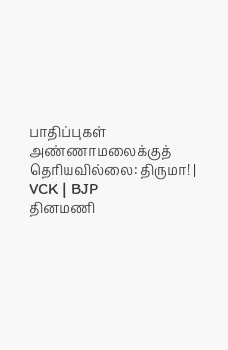பாதிப்புகள் அண்ணாமலைக்குத் தெரியவில்லை: திருமா! | VCK | BJP
தினமணி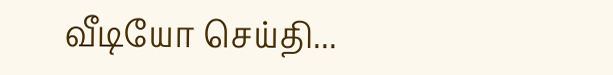வீடியோ செய்தி...